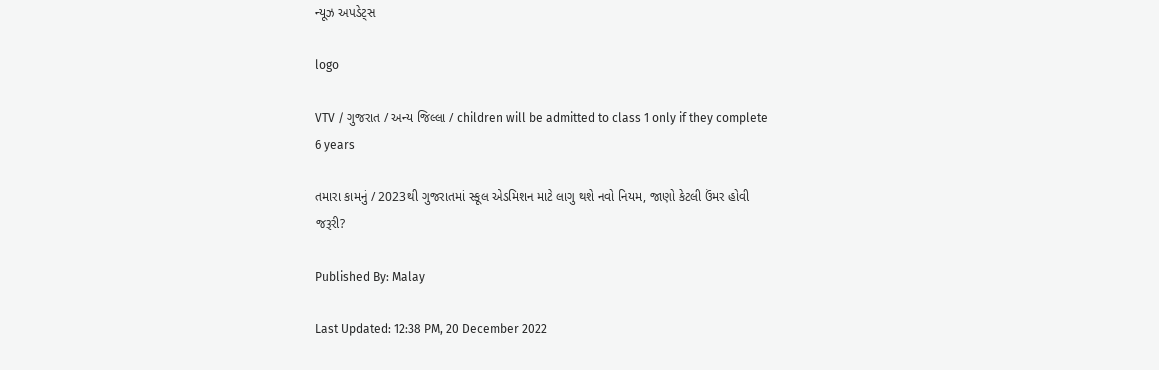ન્યૂઝ અપડેટ્સ

logo

VTV / ગુજરાત / અન્ય જિલ્લા / children will be admitted to class 1 only if they complete 6 years

તમારા કામનું / 2023થી ગુજરાતમાં સ્કૂલ એડમિશન માટે લાગુ થશે નવો નિયમ, જાણો કેટલી ઉંમર હોવી જરૂરી?

Published By: Malay

Last Updated: 12:38 PM, 20 December 2022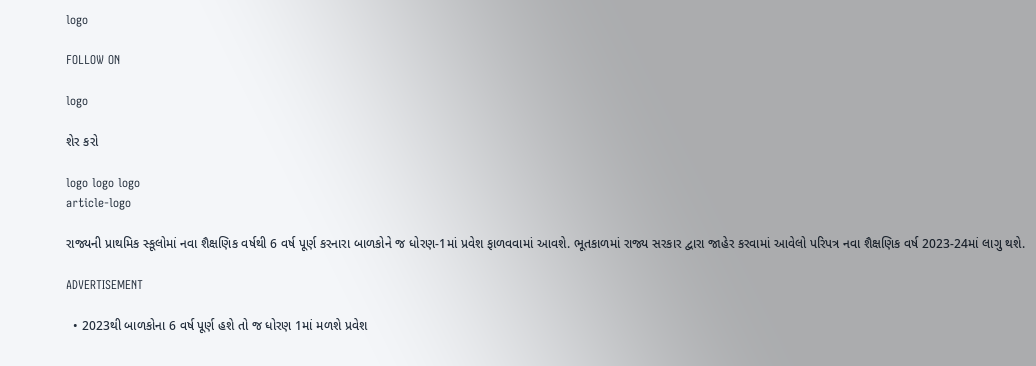logo

FOLLOW ON

logo

શેર કરો

logo logo logo
article-logo

રાજ્યની પ્રાથમિક સ્કૂલોમાં નવા શૈક્ષણિક વર્ષથી 6 વર્ષ પૂર્ણ કરનારા બાળકોને જ ધોરણ-1માં પ્રવેશ ફાળવવામાં આવશે. ભૂતકાળમાં રાજ્ય સરકાર દ્વારા જાહેર કરવામાં આવેલો પરિપત્ર નવા શૈક્ષણિક વર્ષ 2023-24માં લાગુ થશે.

ADVERTISEMENT

  • 2023થી બાળકોના 6 વર્ષ પૂર્ણ હશે તો જ ધોરણ 1માં મળશે પ્રવેશ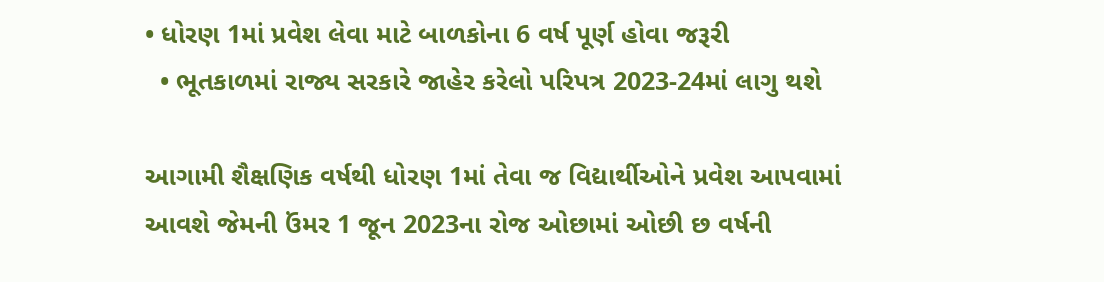• ધોરણ 1માં પ્રવેશ લેવા માટે બાળકોના 6 વર્ષ પૂર્ણ હોવા જરૂરી
  • ભૂતકાળમાં રાજ્ય સરકારે જાહેર કરેલો પરિપત્ર 2023-24માં લાગુ થશે

આગામી શૈક્ષણિક વર્ષથી ધોરણ 1માં તેવા જ વિદ્યાર્થીઓને પ્રવેશ આપવામાં આવશે જેમની ઉંમર 1 જૂન 2023ના રોજ ઓછામાં ઓછી છ વર્ષની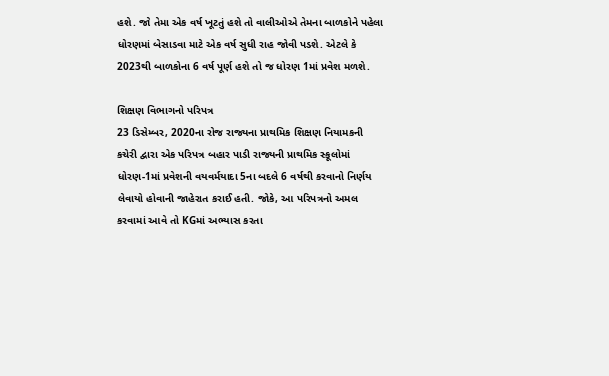હશે. જો તેમા એક વર્ષ ખૂટતું હશે તો વાલીઓએ તેમના બાળકોને પહેલા ધોરણમાં બેસાડવા માટે એક વર્ષ સુધી રાહ જોવી પડશે. એટલે કે 2023થી બાળકોના 6 વર્ષ પૂર્ણ હશે તો જ ધોરણ 1માં પ્રવેશ મળશે.

શિક્ષણ વિભાગનો પરિપત્ર
23 ડિસેમ્બર, 2020ના રોજ રાજ્યના પ્રાથમિક શિક્ષણ નિયામકની કચેરી દ્વારા એક પરિપત્ર બહાર પાડી રાજ્યની પ્રાથમિક સ્કૂલોમાં ધોરણ-1માં પ્રવેશની વયવર્મયાદા 5ના બદલે 6 વર્ષથી કરવાનો નિર્ણય લેવાયો હોવાની જાહેરાત કરાઈ હતી. જોકે, આ પરિપત્રનો અમલ કરવામાં આવે તો KGમાં અભ્યાસ કરતા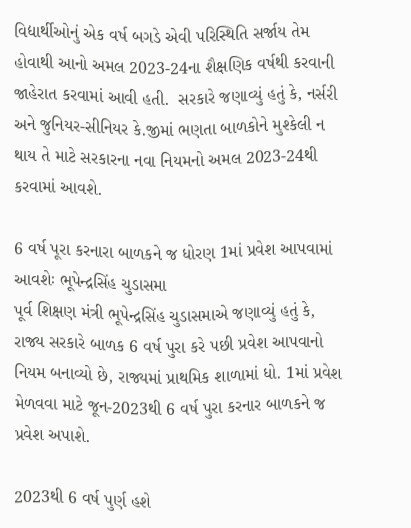વિદ્યાર્થીઓનું એક વર્ષ બગડે એવી પરિસ્થિતિ સર્જાય તેમ હોવાથી આનો અમલ 2023-24ના શૈક્ષણિક વર્ષથી કરવાની જાહેરાત કરવામાં આવી હતી.  સરકારે જણાવ્યું હતું કે, નર્સરી અને જુનિયર-સીનિયર કે.જીમાં ભણતા બાળકોને મુશ્કેલી ન થાય તે માટે સરકારના નવા નિયમનો અમલ 2023-24થી કરવામાં આવશે.

6 વર્ષ પૂરા કરનારા બાળકને જ ધોરણ 1માં પ્રવેશ આપવામાં આવશેઃ ભૂપેન્દ્રસિંહ ચુડાસમા
પૂર્વ શિક્ષણ મંત્રી ભૂપેન્દ્રસિંહ ચુડાસમાએ જણાવ્યું હતું કે, રાજ્ય સરકારે બાળક 6 વર્ષ પુરા કરે પછી પ્રવેશ આપવાનો નિયમ બનાવ્યો છે, રાજ્યમાં પ્રાથમિક શાળામાં ધો. 1માં પ્રવેશ મેળવવા માટે જૂન-2023થી 6 વર્ષ પુરા કરનાર બાળકને જ પ્રવેશ અપાશે.

2023થી 6 વર્ષ પુર્ણ હશે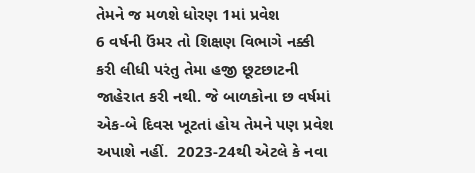તેમને જ મળશે ધોરણ 1માં પ્રવેશ
6 વર્ષની ઉંમર તો શિક્ષણ વિભાગે નક્કી કરી લીધી પરંતુ તેમા હજી છૂટછાટની જાહેરાત કરી નથી. જે બાળકોના છ વર્ષમાં એક-બે દિવસ ખૂટતાં હોય તેમને પણ પ્રવેશ અપાશે નહીં.  2023-24થી એટલે કે નવા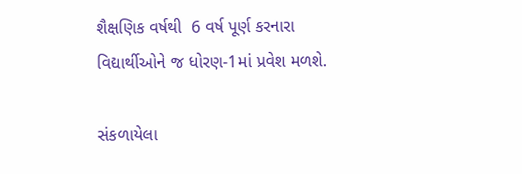શૈક્ષણિક વર્ષથી  6 વર્ષ પૂર્ણ કરનારા વિદ્યાર્થીઓને જ ધોરણ-1માં પ્રવેશ મળશે.

સંકળાયેલા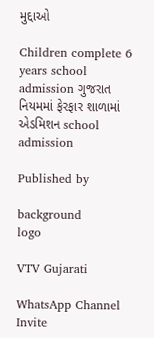મુદ્દાઓ

Children complete 6 years school admission ગુજરાત નિયમમાં ફેરફાર શાળામાં એડમિશન school admission

Published by

background
logo

VTV Gujarati

WhatsApp Channel Invite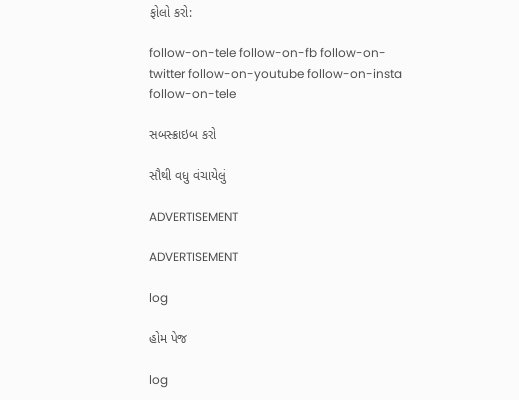ફોલો કરો:

follow-on-tele follow-on-fb follow-on-twitter follow-on-youtube follow-on-insta follow-on-tele

સબસ્ક્રાઇબ કરો

સૌથી વધુ વંચાયેલું

ADVERTISEMENT

ADVERTISEMENT

log

હોમ પેજ

log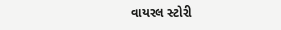વાયરલ સ્ટોરી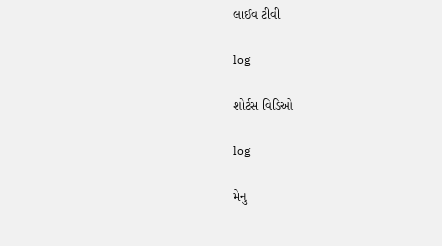લાઈવ ટીવી

log

શોર્ટસ વિડિઓ

log

મેનુ